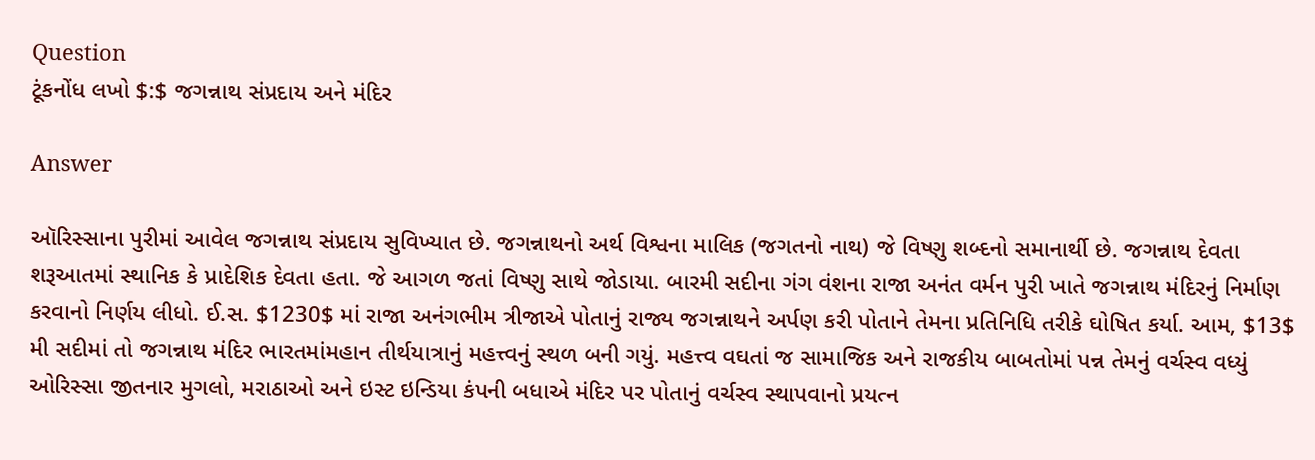Question
ટૂંકનોંધ લખો $:$ જગન્નાથ સંપ્રદાય અને મંદિર

Answer

ઑરિસ્સાના પુરીમાં આવેલ જગન્નાથ સંપ્રદાય સુવિખ્યાત છે. જગન્નાથનો અર્થ વિશ્વના માલિક (જગતનો નાથ) જે વિષ્ણુ શબ્દનો સમાનાર્થી છે. જગન્નાથ દેવતા શરૂઆતમાં સ્થાનિક કે પ્રાદેશિક દેવતા હતા. જે આગળ જતાં વિષ્ણુ સાથે જોડાયા. બારમી સદીના ગંગ વંશના રાજા અનંત વર્મન પુરી ખાતે જગન્નાથ મંદિરનું નિર્માણ કરવાનો નિર્ણય લીધો. ઈ.સ. $1230$ માં રાજા અનંગભીમ ત્રીજાએ પોતાનું રાજ્ય જગન્નાથને અર્પણ કરી પોતાને તેમના પ્રતિનિધિ તરીકે ઘોષિત કર્યા. આમ, $13$ મી સદીમાં તો જગન્નાથ મંદિર ભારતમાંમહાન તીર્થયાત્રાનું મહત્ત્વનું સ્થળ બની ગયું. મહત્ત્વ વઘતાં જ સામાજિક અને રાજકીય બાબતોમાં પન્ન તેમનું વર્ચસ્વ વધ્યું ઓરિસ્સા જીતનાર મુગલો, મરાઠાઓ અને ઇસ્ટ ઇન્ડિયા કંપની બધાએ મંદિર પર પોતાનું વર્ચસ્વ સ્થાપવાનો પ્રયત્ન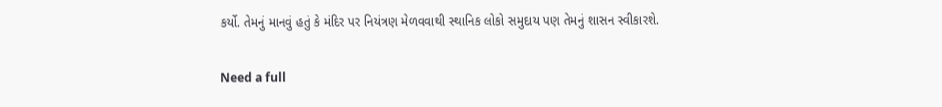કર્યો. તેમનું માનવું હતું કે મંદિર પર નિયંત્રણ મેળવવાથી સ્થાનિક લોકો સમુદાય પણ તેમનું શાસન સ્વીકારશે.

Need a full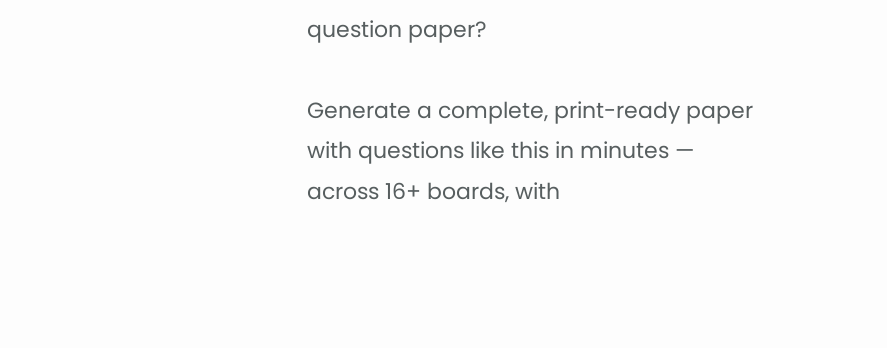question paper?

Generate a complete, print-ready paper with questions like this in minutes — across 16+ boards, with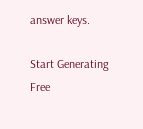answer keys.

Start Generating Free